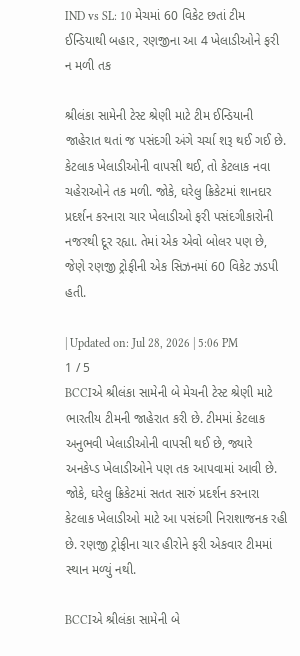IND vs SL: 10 મેચમાં 60 વિકેટ છતાં ટીમ ઈન્ડિયાથી બહાર, રણજીના આ 4 ખેલાડીઓને ફરી ન મળી તક

શ્રીલંકા સામેની ટેસ્ટ શ્રેણી માટે ટીમ ઈન્ડિયાની જાહેરાત થતાં જ પસંદગી અંગે ચર્ચા શરૂ થઈ ગઈ છે. કેટલાક ખેલાડીઓની વાપસી થઈ, તો કેટલાક નવા ચહેરાઓને તક મળી. જોકે, ઘરેલુ ક્રિકેટમાં શાનદાર પ્રદર્શન કરનારા ચાર ખેલાડીઓ ફરી પસંદગીકારોની નજરથી દૂર રહ્યા. તેમાં એક એવો બોલર પણ છે, જેણે રણજી ટ્રોફીની એક સિઝનમાં 60 વિકેટ ઝડપી હતી.

| Updated on: Jul 28, 2026 | 5:06 PM
1 / 5
BCCIએ શ્રીલંકા સામેની બે મેચની ટેસ્ટ શ્રેણી માટે ભારતીય ટીમની જાહેરાત કરી છે. ટીમમાં કેટલાક અનુભવી ખેલાડીઓની વાપસી થઈ છે, જ્યારે અનકેપ્ડ ખેલાડીઓને પણ તક આપવામાં આવી છે. જોકે, ઘરેલુ ક્રિકેટમાં સતત સારું પ્રદર્શન કરનારા કેટલાક ખેલાડીઓ માટે આ પસંદગી નિરાશાજનક રહી છે. રણજી ટ્રોફીના ચાર હીરોને ફરી એકવાર ટીમમાં સ્થાન મળ્યું નથી.

BCCIએ શ્રીલંકા સામેની બે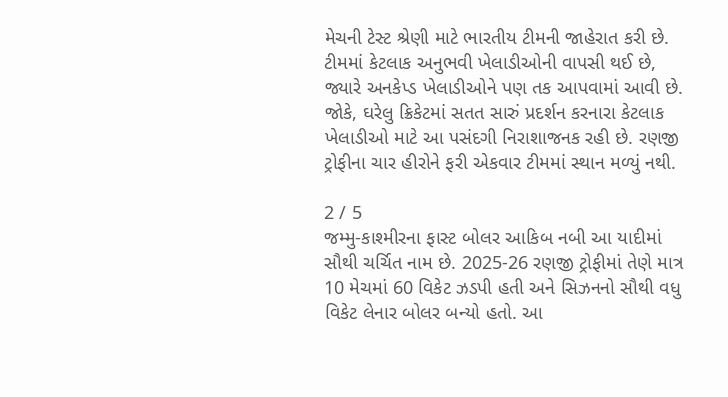મેચની ટેસ્ટ શ્રેણી માટે ભારતીય ટીમની જાહેરાત કરી છે. ટીમમાં કેટલાક અનુભવી ખેલાડીઓની વાપસી થઈ છે, જ્યારે અનકેપ્ડ ખેલાડીઓને પણ તક આપવામાં આવી છે. જોકે, ઘરેલુ ક્રિકેટમાં સતત સારું પ્રદર્શન કરનારા કેટલાક ખેલાડીઓ માટે આ પસંદગી નિરાશાજનક રહી છે. રણજી ટ્રોફીના ચાર હીરોને ફરી એકવાર ટીમમાં સ્થાન મળ્યું નથી.

2 / 5
જમ્મુ-કાશ્મીરના ફાસ્ટ બોલર આકિબ નબી આ યાદીમાં સૌથી ચર્ચિત નામ છે. 2025-26 રણજી ટ્રોફીમાં તેણે માત્ર 10 મેચમાં 60 વિકેટ ઝડપી હતી અને સિઝનનો સૌથી વધુ વિકેટ લેનાર બોલર બન્યો હતો. આ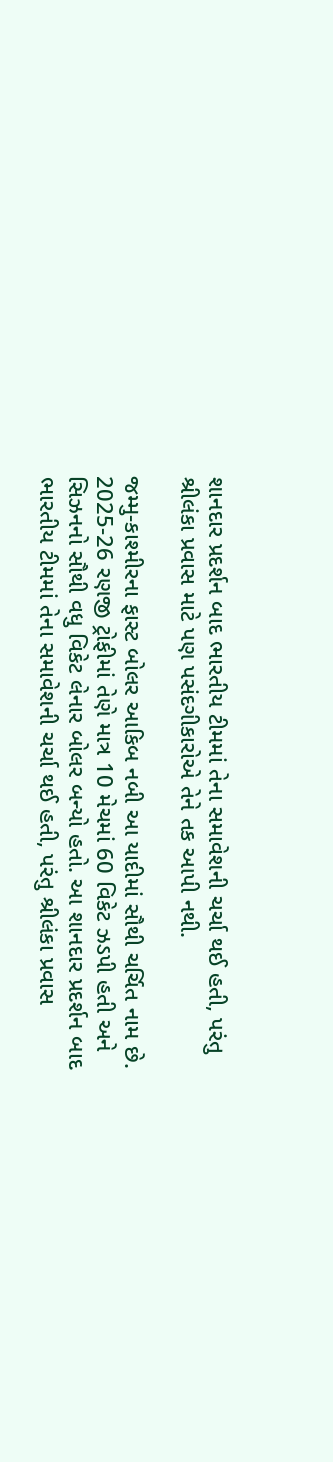શાનદાર પ્રદર્શન બાદ ભારતીય ટીમમાં તેના સમાવેશની ચર્ચા થઈ હતી, પરંતુ શ્રીલંકા પ્રવાસ માટે પણ પસંદગીકારોએ તેને તક આપી નથી.

જમ્મુ-કાશ્મીરના ફાસ્ટ બોલર આકિબ નબી આ યાદીમાં સૌથી ચર્ચિત નામ છે. 2025-26 રણજી ટ્રોફીમાં તેણે માત્ર 10 મેચમાં 60 વિકેટ ઝડપી હતી અને સિઝનનો સૌથી વધુ વિકેટ લેનાર બોલર બન્યો હતો. આ શાનદાર પ્રદર્શન બાદ ભારતીય ટીમમાં તેના સમાવેશની ચર્ચા થઈ હતી, પરંતુ શ્રીલંકા પ્રવાસ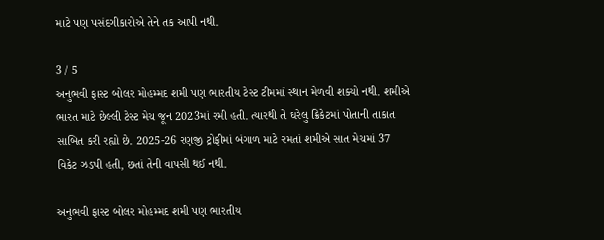માટે પણ પસંદગીકારોએ તેને તક આપી નથી.

3 / 5
અનુભવી ફાસ્ટ બોલર મોહમ્મદ શમી પણ ભારતીય ટેસ્ટ ટીમમાં સ્થાન મેળવી શક્યો નથી. શમીએ ભારત માટે છેલ્લી ટેસ્ટ મેચ જૂન 2023માં રમી હતી. ત્યારથી તે ઘરેલુ ક્રિકેટમાં પોતાની તાકાત સાબિત કરી રહ્યો છે. 2025-26 રણજી ટ્રોફીમાં બંગાળ માટે રમતાં શમીએ સાત મેચમાં 37 વિકેટ ઝડપી હતી, છતાં તેની વાપસી થઈ નથી.

અનુભવી ફાસ્ટ બોલર મોહમ્મદ શમી પણ ભારતીય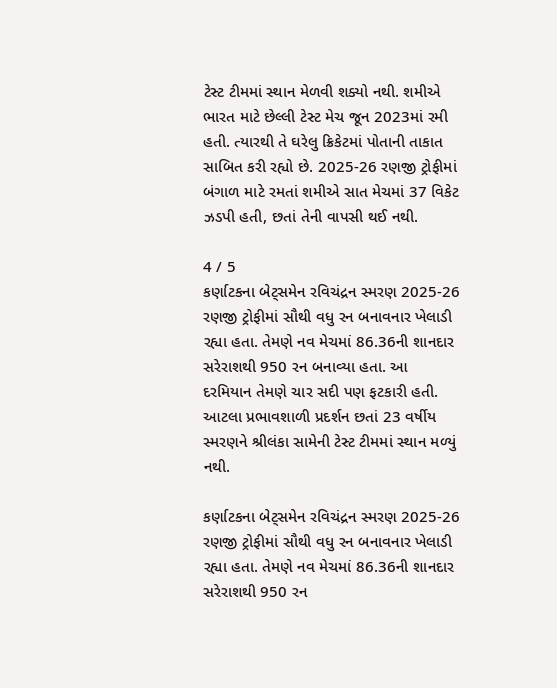ટેસ્ટ ટીમમાં સ્થાન મેળવી શક્યો નથી. શમીએ ભારત માટે છેલ્લી ટેસ્ટ મેચ જૂન 2023માં રમી હતી. ત્યારથી તે ઘરેલુ ક્રિકેટમાં પોતાની તાકાત સાબિત કરી રહ્યો છે. 2025-26 રણજી ટ્રોફીમાં બંગાળ માટે રમતાં શમીએ સાત મેચમાં 37 વિકેટ ઝડપી હતી, છતાં તેની વાપસી થઈ નથી.

4 / 5
કર્ણાટકના બેટ્સમેન રવિચંદ્રન સ્મરણ 2025-26 રણજી ટ્રોફીમાં સૌથી વધુ રન બનાવનાર ખેલાડી રહ્યા હતા. તેમણે નવ મેચમાં 86.36ની શાનદાર સરેરાશથી 950 રન બનાવ્યા હતા. આ દરમિયાન તેમણે ચાર સદી પણ ફટકારી હતી. આટલા પ્રભાવશાળી પ્રદર્શન છતાં 23 વર્ષીય સ્મરણને શ્રીલંકા સામેની ટેસ્ટ ટીમમાં સ્થાન મળ્યું નથી.

કર્ણાટકના બેટ્સમેન રવિચંદ્રન સ્મરણ 2025-26 રણજી ટ્રોફીમાં સૌથી વધુ રન બનાવનાર ખેલાડી રહ્યા હતા. તેમણે નવ મેચમાં 86.36ની શાનદાર સરેરાશથી 950 રન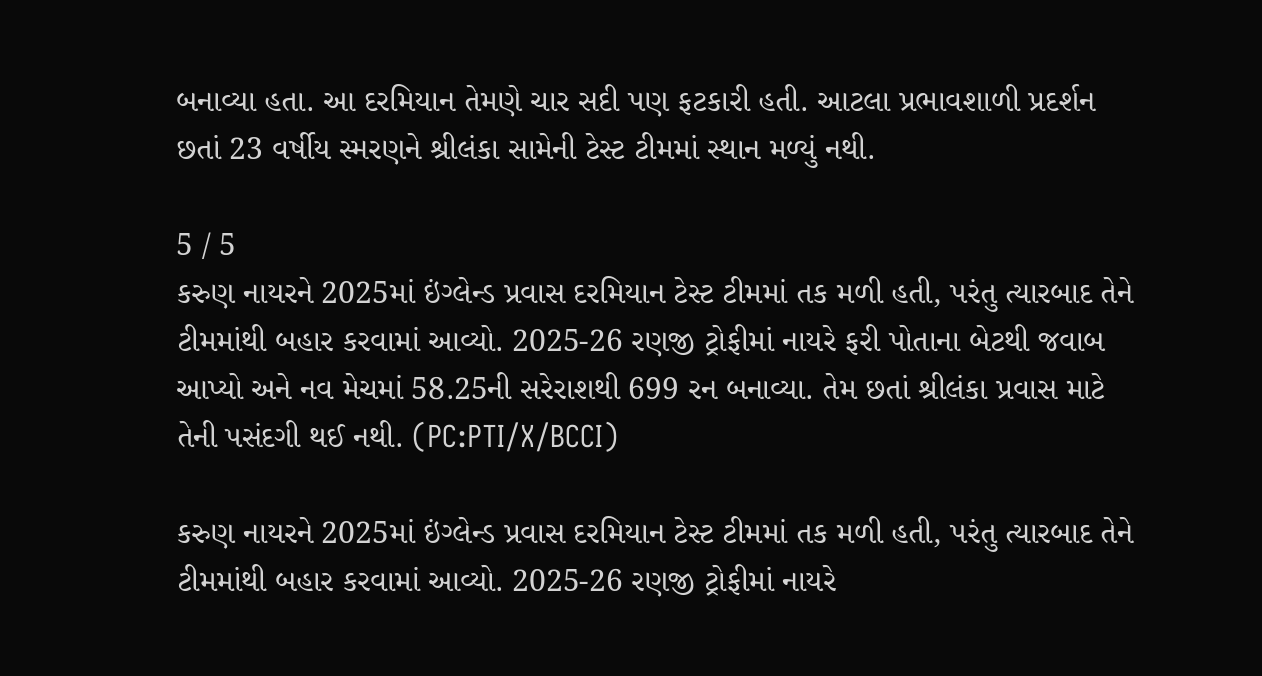બનાવ્યા હતા. આ દરમિયાન તેમણે ચાર સદી પણ ફટકારી હતી. આટલા પ્રભાવશાળી પ્રદર્શન છતાં 23 વર્ષીય સ્મરણને શ્રીલંકા સામેની ટેસ્ટ ટીમમાં સ્થાન મળ્યું નથી.

5 / 5
કરુણ નાયરને 2025માં ઇંગ્લેન્ડ પ્રવાસ દરમિયાન ટેસ્ટ ટીમમાં તક મળી હતી, પરંતુ ત્યારબાદ તેને ટીમમાંથી બહાર કરવામાં આવ્યો. 2025-26 રણજી ટ્રોફીમાં નાયરે ફરી પોતાના બેટથી જવાબ આપ્યો અને નવ મેચમાં 58.25ની સરેરાશથી 699 રન બનાવ્યા. તેમ છતાં શ્રીલંકા પ્રવાસ માટે તેની પસંદગી થઈ નથી. (PC:PTI/X/BCCI)

કરુણ નાયરને 2025માં ઇંગ્લેન્ડ પ્રવાસ દરમિયાન ટેસ્ટ ટીમમાં તક મળી હતી, પરંતુ ત્યારબાદ તેને ટીમમાંથી બહાર કરવામાં આવ્યો. 2025-26 રણજી ટ્રોફીમાં નાયરે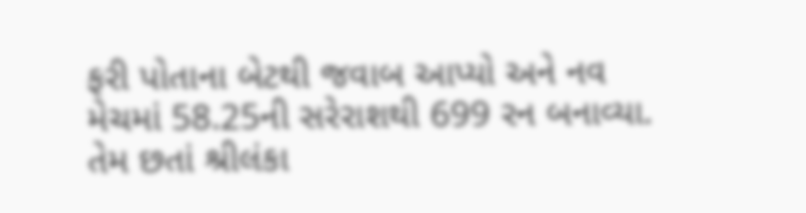ફરી પોતાના બેટથી જવાબ આપ્યો અને નવ મેચમાં 58.25ની સરેરાશથી 699 રન બનાવ્યા. તેમ છતાં શ્રીલંકા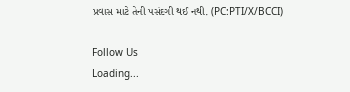પ્રવાસ માટે તેની પસંદગી થઈ નથી. (PC:PTI/X/BCCI)

Follow Us
Loading...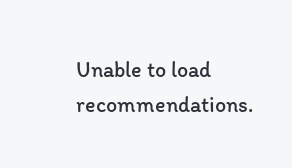Unable to load recommendations.